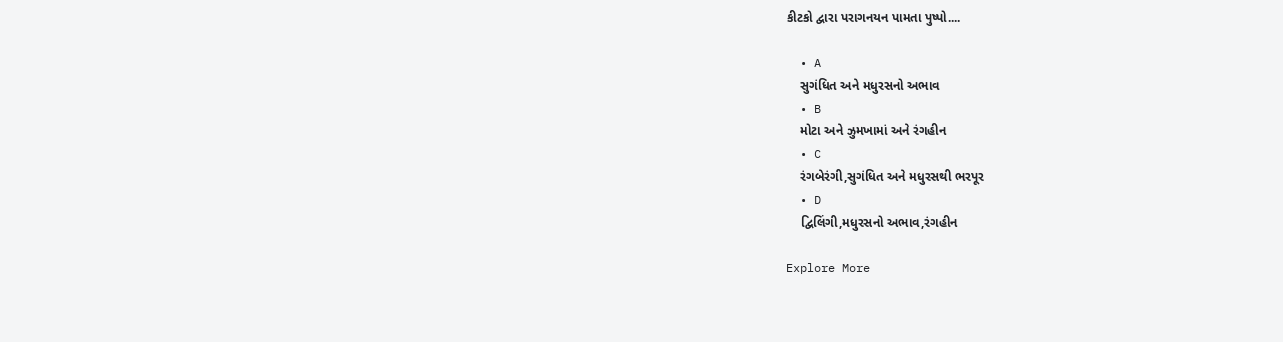કીટકો દ્વારા પરાગનયન પામતા પુષ્પો....

  • A
    સુગંધિત અને મધુરસનો અભાવ
  • B
    મોટા અને ઝુમખામાં અને રંગહીન
  • C
    રંગબેરંગી,સુગંધિત અને મધુરસથી ભરપૂર
  • D
    દ્વિલિંગી,મધુરસનો અભાવ,રંગહીન

Explore More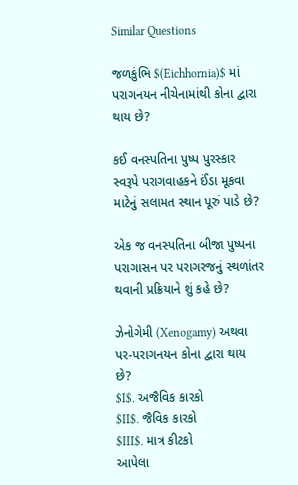Similar Questions

જળકુંભિ $(Eichhornia)$ માં પરાગનયન નીચેનામાંથી કોના દ્વારા થાય છે?

કઈ વનસ્પતિના પુષ્પ પુરસ્કાર સ્વરૂપે પરાગવાહકને ઈંડા મૂકવા માટેનું સલામત સ્થાન પૂરું પાડે છે?

એક જ વનસ્પતિના બીજા પુષ્પના પરાગાસન પર પરાગરજનું સ્થળાંતર થવાની પ્રક્રિયાને શું કહે છે?

ઝેનોગેમી (Xenogamy) અથવા પર-પરાગનયન કોના દ્વારા થાય છે?
$I$. અજૈવિક કારકો
$II$. જૈવિક કારકો
$III$. માત્ર કીટકો
આપેલા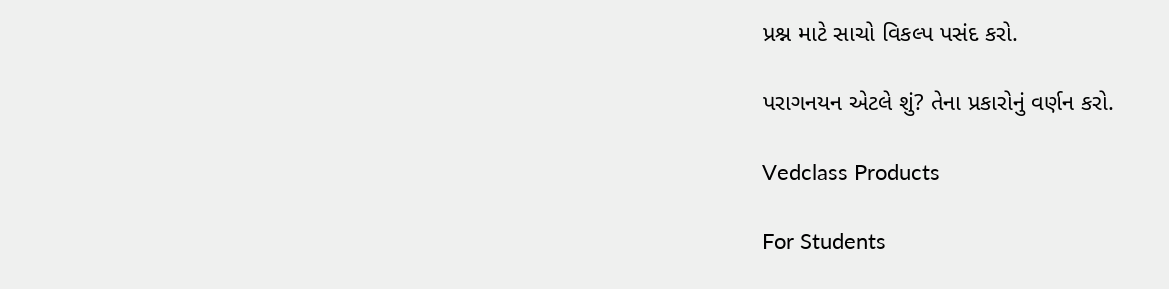પ્રશ્ન માટે સાચો વિકલ્પ પસંદ કરો.

પરાગનયન એટલે શું? તેના પ્રકારોનું વર્ણન કરો.

Vedclass Products

For Students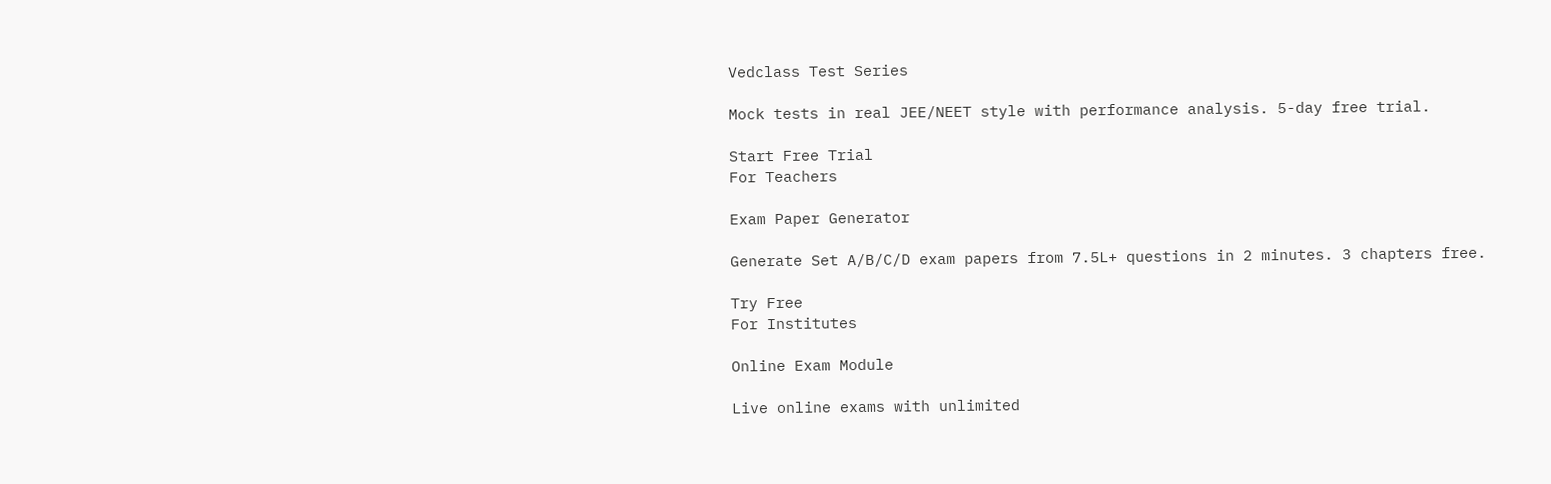Vedclass Test Series

Mock tests in real JEE/NEET style with performance analysis. 5-day free trial.

Start Free Trial
For Teachers

Exam Paper Generator

Generate Set A/B/C/D exam papers from 7.5L+ questions in 2 minutes. 3 chapters free.

Try Free
For Institutes

Online Exam Module

Live online exams with unlimited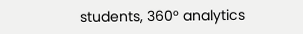students, 360° analytics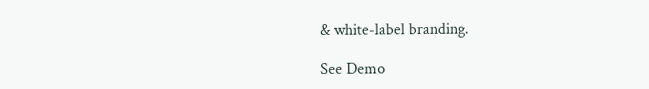& white-label branding.

See Demo